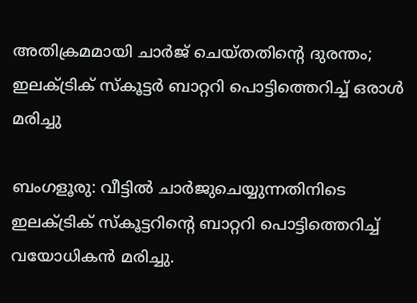അതിക്രമമായി ചാർജ് ചെയ്തതിന്റെ ദുരന്തം; ഇലക്ട്രിക് സ്കൂട്ടർ ബാറ്ററി പൊട്ടിത്തെറിച്ച് ഒരാൾ മരിച്ചു

ബംഗളൂരു: വീട്ടിൽ ചാർജുചെയ്യുന്നതിനിടെ ഇലക്ട്രിക് സ്കൂട്ടറിന്റെ ബാറ്ററി പൊട്ടിത്തെറിച്ച് വയോധികൻ മരിച്ചു.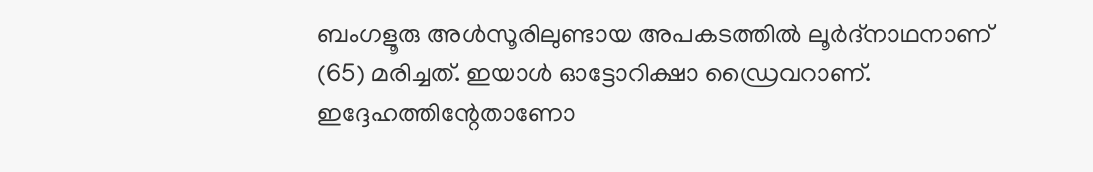ബംഗളൂരു അൾസൂരിലുണ്ടായ അപകടത്തിൽ ലൂർദ്നാഥനാണ് (65) മരിച്ചത്. ഇയാൾ ഓട്ടോറിക്ഷാ ഡ്രൈവറാണ്. ഇദ്ദേഹത്തിന്റേതാണോ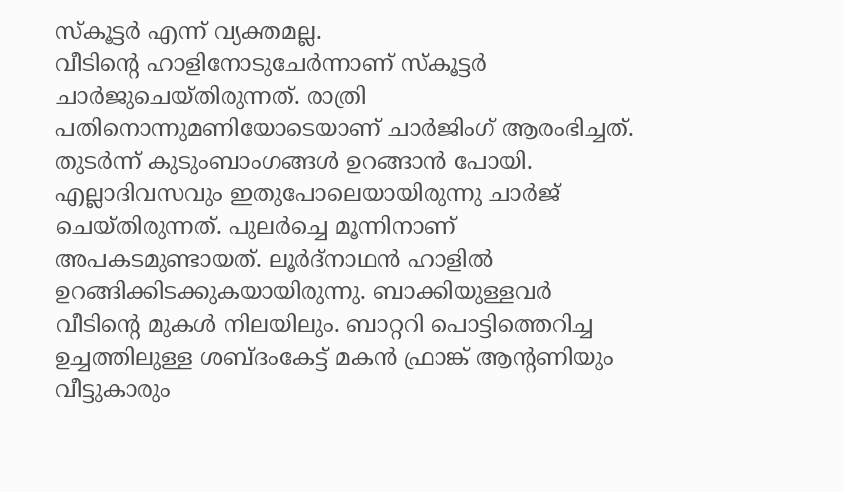സ്കൂട്ടർ എന്ന് വ്യക്തമല്ല.
വീടിന്റെ ഹാളിനോടുചേർന്നാണ് സ്കൂട്ടർ ചാർജുചെയ്തിരുന്നത്. രാത്രി പതിനൊന്നുമണിയോടെയാണ് ചാർജിംഗ് ആരംഭിച്ചത്. തുടർന്ന് കുടുംബാംഗങ്ങൾ ഉറങ്ങാൻ പോയി. എല്ലാദിവസവും ഇതുപോലെയായിരുന്നു ചാർജ് ചെയ്തിരുന്നത്. പുലർച്ചെ മൂന്നിനാണ് അപകടമുണ്ടായത്. ലൂർദ്നാഥൻ ഹാളിൽ ഉറങ്ങിക്കിടക്കുകയായിരുന്നു. ബാക്കിയുള്ളവർ വീടിന്റെ മുകൾ നിലയിലും. ബാറ്ററി പൊട്ടിത്തെറിച്ച ഉച്ചത്തിലുള്ള ശബ്ദംകേട്ട് മകൻ ഫ്രാങ്ക് ആന്റണിയും വീട്ടുകാരും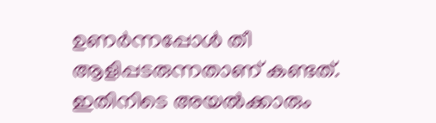ഉണർന്നപ്പോൾ തീ ആളിപ്പടരുന്നതാണ് കണ്ടത്.
ഇതിനിടെ അയൽക്കാരും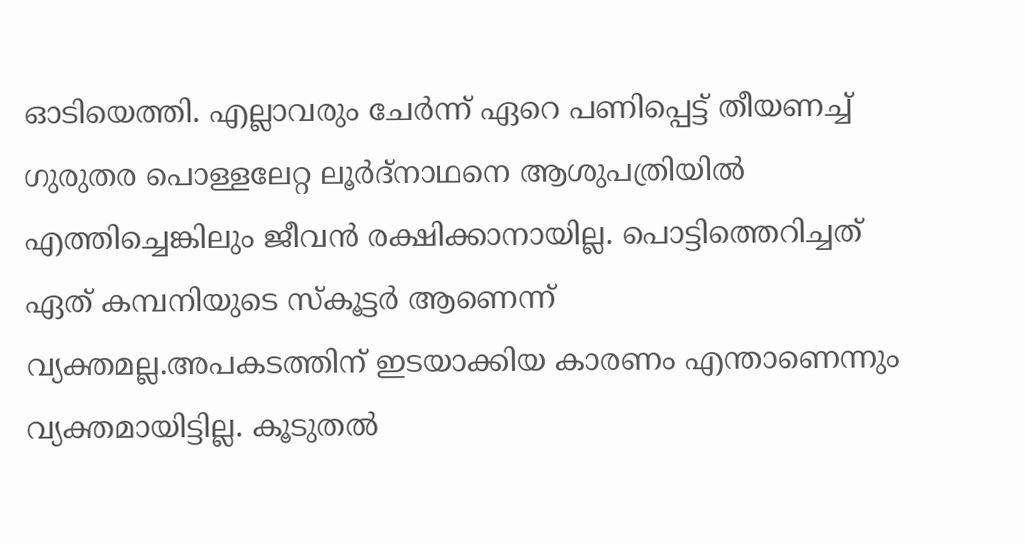ഓടിയെത്തി. എല്ലാവരും ചേർന്ന് ഏറെ പണിപ്പെട്ട് തീയണച്ച് ഗുരുതര പൊള്ളലേറ്റ ലൂർദ്നാഥനെ ആശുപത്രിയിൽ എത്തിച്ചെങ്കിലും ജീവൻ രക്ഷിക്കാനായില്ല. പൊട്ടിത്തെറിച്ചത് ഏത് കമ്പനിയുടെ സ്കൂട്ടർ ആണെന്ന് വ്യക്തമല്ല.അപകടത്തിന് ഇടയാക്കിയ കാരണം എന്താണെന്നും വ്യക്തമായിട്ടില്ല. കൂടുതൽ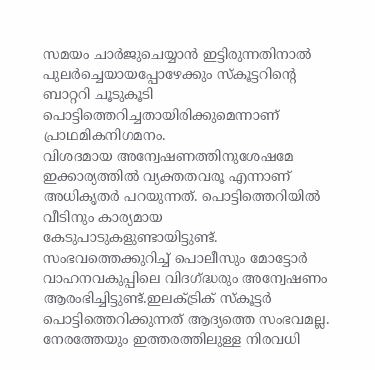സമയം ചാർജുചെയ്യാൻ ഇട്ടിരുന്നതിനാൽ പുലർച്ചെയായപ്പോഴേക്കും സ്കൂട്ടറിന്റെ ബാറ്ററി ചൂടുകൂടി പൊട്ടിത്തെറിച്ചതായിരിക്കുമെന്നാണ് പ്രാഥമികനിഗമനം.
വിശദമായ അന്വേഷണത്തിനുശേഷമേ ഇക്കാര്യത്തിൽ വ്യക്തതവരൂ എന്നാണ് അധികൃതർ പറയുന്നത്. പൊട്ടിത്തെറിയിൽ വീടിനും കാര്യമായ കേടുപാടുകളുണ്ടായിട്ടുണ്ട്. സംഭവത്തെക്കുറിച്ച് പൊലീസും മോട്ടോർ വാഹനവകുപ്പിലെ വിദഗ്ദ്ധരും അന്വേഷണം ആരംഭിച്ചിട്ടുണ്ട്.ഇലക്ട്രിക് സ്കൂട്ടർ പൊട്ടിത്തെറിക്കുന്നത് ആദ്യത്തെ സംഭവമല്ല. നേരത്തേയും ഇത്തരത്തിലുള്ള നിരവധി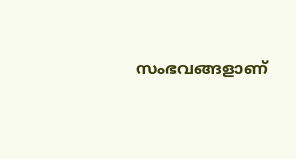സംഭവങ്ങളാണ്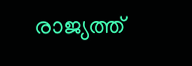രാജ്യത്ത്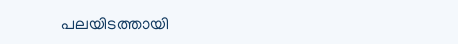പലയിടത്തായി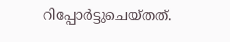റിപ്പോർട്ടുചെയ്തത്.